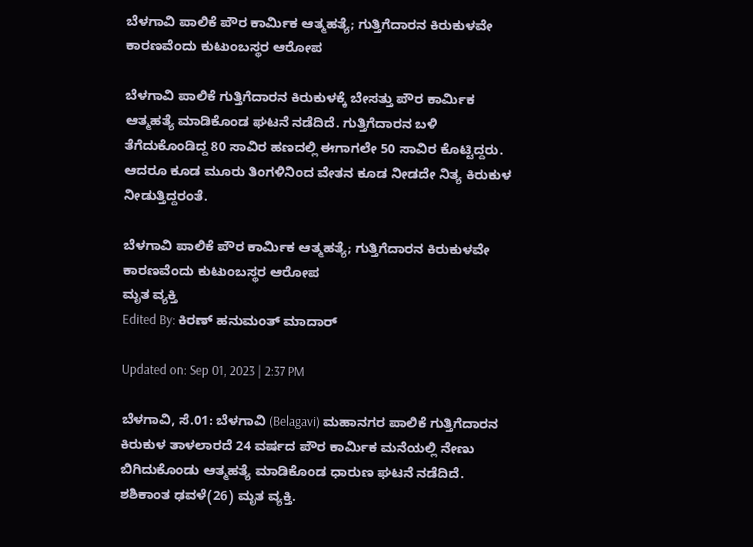ಬೆಳಗಾವಿ ಪಾಲಿಕೆ ಪೌರ ಕಾರ್ಮಿಕ ಆತ್ಮಹತ್ಯೆ; ಗುತ್ತಿಗೆದಾರನ ಕಿರುಕುಳವೇ ಕಾರಣವೆಂದು ಕುಟುಂಬಸ್ಥರ ಆರೋಪ

ಬೆಳಗಾವಿ ಪಾಲಿಕೆ ಗುತ್ತಿಗೆದಾರನ ಕಿರುಕುಳಕ್ಕೆ ಬೇಸತ್ತು ಪೌರ ಕಾರ್ಮಿಕ ಆತ್ಮಹತ್ಯೆ ಮಾಡಿಕೊಂಡ ಘಟನೆ ನಡೆದಿದೆ. ಗುತ್ತಿಗೆದಾರನ ಬಳಿ ತೆಗೆದುಕೊಂಡಿದ್ದ 80 ಸಾವಿರ ಹಣದಲ್ಲಿ ಈಗಾಗಲೇ 50 ಸಾವಿರ ಕೊಟ್ಟಿದ್ದರು. ಆದರೂ ಕೂಡ ಮೂರು ತಿಂಗಳಿನಿಂದ ವೇತನ ಕೂಡ ನೀಡದೇ ನಿತ್ಯ ಕಿರುಕುಳ ನೀಡುತ್ತಿದ್ದರಂತೆ.

ಬೆಳಗಾವಿ ಪಾಲಿಕೆ ಪೌರ ಕಾರ್ಮಿಕ ಆತ್ಮಹತ್ಯೆ; ಗುತ್ತಿಗೆದಾರನ ಕಿರುಕುಳವೇ ಕಾರಣವೆಂದು ಕುಟುಂಬಸ್ಥರ ಆರೋಪ
ಮೃತ ವ್ಯಕ್ತಿ
Edited By: ಕಿರಣ್ ಹನುಮಂತ್ ಮಾದಾರ್

Updated on: Sep 01, 2023 | 2:37 PM

ಬೆಳಗಾವಿ, ಸೆ.01: ಬೆಳಗಾವಿ (Belagavi) ಮಹಾನಗರ ಪಾಲಿಕೆ ಗುತ್ತಿಗೆದಾರನ ಕಿರುಕುಳ ತಾಳಲಾರದೆ 24 ವರ್ಷದ ಪೌರ ಕಾರ್ಮಿಕ ಮನೆಯಲ್ಲಿ ನೇಣು ಬಿಗಿದುಕೊಂಡು ಆತ್ಮಹತ್ಯೆ ಮಾಡಿಕೊಂಡ ಧಾರುಣ ಘಟನೆ ನಡೆದಿದೆ. ಶಶಿಕಾಂತ ಢವಳೆ(26) ಮೃತ ವ್ಯಕ್ತಿ.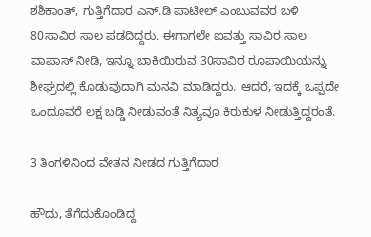ಶಶಿಕಾಂತ್, ಗುತ್ತಿಗೆದಾರ ಎನ್.ಡಿ ಪಾಟೀಲ್ ಎಂಬುವವರ ಬಳಿ 80ಸಾವಿರ ಸಾಲ ಪಡದಿದ್ದರು. ಈಗಾಗಲೇ ಐವತ್ತು ಸಾವಿರ ಸಾಲ ವಾಪಾಸ್ ನೀಡಿ, ಇನ್ನೂ ಬಾಕಿಯಿರುವ 30ಸಾವಿರ ರೂಪಾಯಿಯನ್ನು ಶೀಘ್ರದಲ್ಲಿ ಕೊಡುವುದಾಗಿ ಮನವಿ ಮಾಡಿದ್ದರು. ಆದರೆ, ಇದಕ್ಕೆ ಒಪ್ಪದೇ ಒಂದೂವರೆ ಲಕ್ಷ ಬಡ್ಡಿ ನೀಡುವಂತೆ ನಿತ್ಯವೂ ಕಿರುಕುಳ ನೀಡುತ್ತಿದ್ದರಂತೆ.

3 ತಿಂಗಳಿನಿಂದ ವೇತನ ನೀಡದ ಗುತ್ತಿಗೆದಾರ

ಹೌದು, ತೆಗೆದುಕೊಂಡಿದ್ದ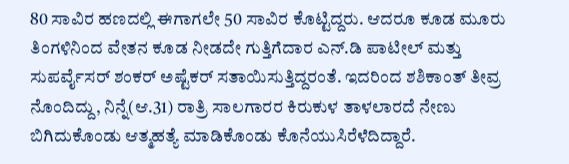80 ಸಾವಿರ ಹಣದಲ್ಲಿ ಈಗಾಗಲೇ 50 ಸಾವಿರ ಕೊಟ್ಟಿದ್ದರು. ಆದರೂ ಕೂಡ ಮೂರು ತಿಂಗಳಿನಿಂದ ವೇತನ ಕೂಡ ನೀಡದೇ ಗುತ್ತಿಗೆದಾರ ಎನ್‌.ಡಿ ಪಾಟೀಲ್ ಮತ್ತು ಸುಪರ್ವೈಸರ್ ಶಂಕರ್ ಅಷ್ಟೆಕರ್ ಸತಾಯಿಸುತ್ತಿದ್ದರಂತೆ. ಇದರಿಂದ ಶಶಿಕಾಂತ್ ತೀವ್ರ ನೊಂದಿದ್ದು, ನಿನ್ನೆ(ಆ.31) ರಾತ್ರಿ ಸಾಲಗಾರರ ಕಿರುಕುಳ ತಾಳಲಾರದೆ ನೇಣು ಬಿಗಿದುಕೊಂಡು ಆತ್ಮಹತ್ಯೆ ಮಾಡಿಕೊಂಡು ಕೊನೆಯುಸಿರೆಳೆದಿದ್ದಾರೆ.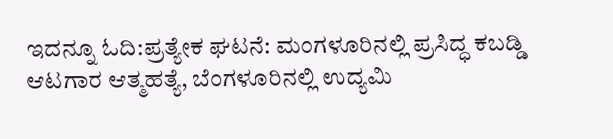ಇದನ್ನೂ ಓದಿ:ಪ್ರತ್ಯೇಕ ಘಟನೆ: ಮಂಗಳೂರಿನಲ್ಲಿ ಪ್ರಸಿದ್ಧ ಕಬಡ್ಡಿ ಆಟಗಾರ ಆತ್ಮಹತ್ಯೆ, ಬೆಂಗಳೂರಿನಲ್ಲಿ ಉದ್ಯಮಿ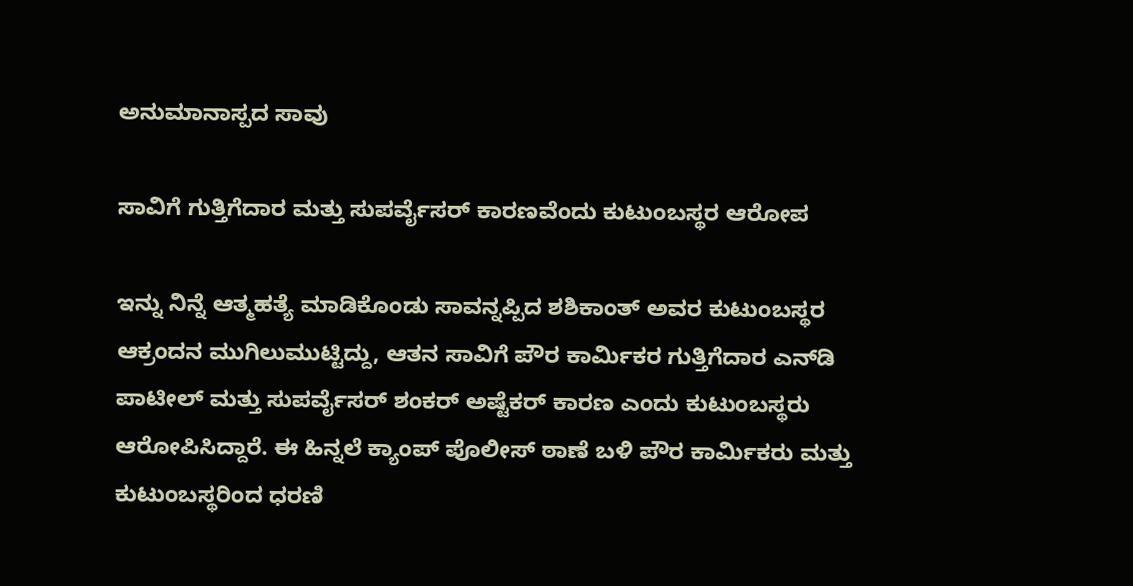ಅನುಮಾನಾಸ್ಪದ ಸಾವು

ಸಾವಿಗೆ ಗುತ್ತಿಗೆದಾರ ಮತ್ತು ಸುಪರ್ವೈಸರ್ ಕಾರಣವೆಂದು ಕುಟುಂಬಸ್ಥರ ಆರೋಪ

ಇನ್ನು ನಿನ್ನೆ ಆತ್ಮಹತ್ಯೆ ಮಾಡಿಕೊಂಡು ಸಾವನ್ನಪ್ಪಿದ ಶಶಿಕಾಂತ್ ಅವರ ಕುಟುಂಬಸ್ಥರ ಆಕ್ರಂದನ ಮುಗಿಲುಮುಟ್ಟಿದ್ದು, ಆತನ ಸಾವಿಗೆ ಪೌರ ಕಾರ್ಮಿಕರ ಗುತ್ತಿಗೆದಾರ ಎನ್‌ಡಿ ಪಾಟೀಲ್ ಮತ್ತು ಸುಪರ್ವೈಸರ್ ಶಂಕರ್ ಅಷ್ಟೆಕರ್ ಕಾರಣ ಎಂದು ಕುಟುಂಬಸ್ಥರು ಆರೋಪಿಸಿದ್ದಾರೆ. ಈ ಹಿನ್ನಲೆ ಕ್ಯಾಂಪ್ ಪೊಲೀಸ್ ಠಾಣೆ ಬಳಿ ಪೌರ ಕಾರ್ಮಿಕರು ಮತ್ತು ಕುಟುಂಬಸ್ಥರಿಂದ ಧರಣಿ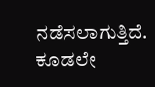ನಡೆಸಲಾಗುತ್ತಿದೆ. ಕೂಡಲೇ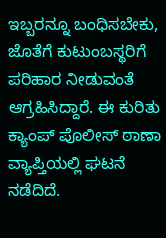ಇಬ್ಬರನ್ನೂ ಬಂಧಿಸಬೇಕು, ಜೊತೆಗೆ ಕುಟುಂಬಸ್ಥರಿಗೆ ಪರಿಹಾರ ನೀಡುವಂತೆ ಆಗ್ರಹಿಸಿದ್ದಾರೆ. ಈ ಕುರಿತು ಕ್ಯಾಂಪ್ ಪೊಲೀಸ್ ಠಾಣಾ ವ್ಯಾಪ್ತಿಯಲ್ಲಿ ಘಟನೆ ನಡೆದಿದೆ.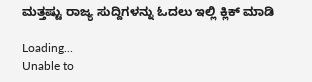ಮತ್ತಷ್ಟು ರಾಜ್ಯ ಸುದ್ದಿಗಳನ್ನು ಓದಲು ಇಲ್ಲಿ ಕ್ಲಿಕ್ ಮಾಡಿ

Loading...
Unable to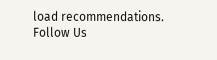load recommendations.
Follow Us